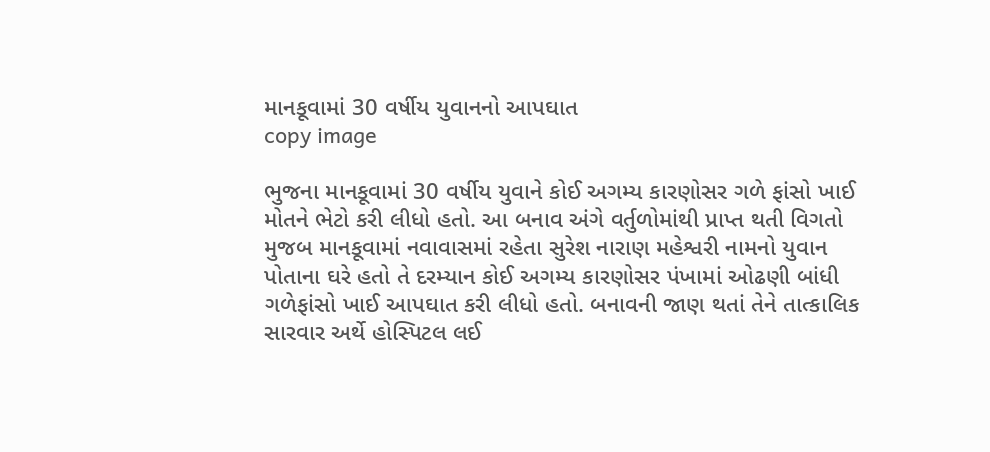માનકૂવામાં 30 વર્ષીય યુવાનનો આપઘાત
copy image

ભુજના માનકૂવામાં 30 વર્ષીય યુવાને કોઈ અગમ્ય કારણોસર ગળે ફાંસો ખાઈ મોતને ભેટો કરી લીધો હતો. આ બનાવ અંગે વર્તુળોમાંથી પ્રાપ્ત થતી વિગતો મુજબ માનકૂવામાં નવાવાસમાં રહેતા સુરેશ નારાણ મહેશ્વરી નામનો યુવાન પોતાના ઘરે હતો તે દરમ્યાન કોઈ અગમ્ય કારણોસર પંખામાં ઓઢણી બાંધી ગળેફાંસો ખાઈ આપઘાત કરી લીધો હતો. બનાવની જાણ થતાં તેને તાત્કાલિક સારવાર અર્થે હોસ્પિટલ લઈ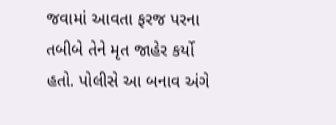જવામાં આવતા ફરજ પરના તબીબે તેને મૃત જાહેર કર્યો હતો. પોલીસે આ બનાવ અંગે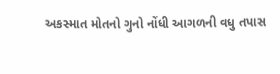અકસ્માત મોતનો ગુનો નોંધી આગળની વધુ તપાસ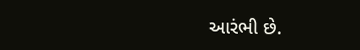આરંભી છે.